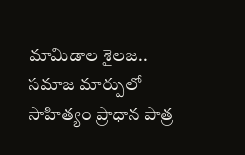మామిడాల శైలజ.. సమాజ మార్పులో సాహిత్యం ప్రాధాన పాత్ర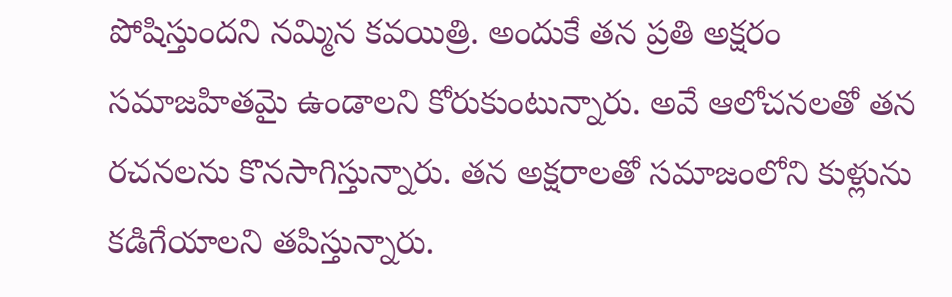పోషిస్తుందని నమ్మిన కవయిత్రి. అందుకే తన ప్రతి అక్షరం సమాజహితమై ఉండాలని కోరుకుంటున్నారు. అవే ఆలోచనలతో తన రచనలను కొనసాగిస్తున్నారు. తన అక్షరాలతో సమాజంలోని కుళ్లును కడిగేయాలని తపిస్తున్నారు.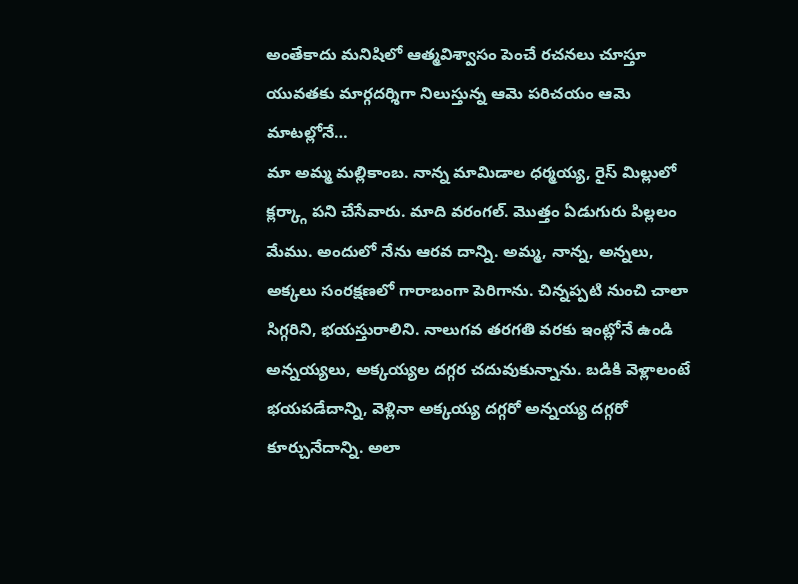అంతేకాదు మనిషిలో ఆత్మవిశ్వాసం పెంచే రచనలు చూస్తూ యువతకు మార్గదర్శిగా నిలుస్తున్న ఆమె పరిచయం ఆమె మాటల్లోనే…
మా అమ్మ మల్లికాంబ. నాన్న మామిడాల ధర్మయ్య, రైస్ మిల్లులో క్లర్క్గా పని చేసేవారు. మాది వరంగల్. మొత్తం ఏడుగురు పిల్లలం మేము. అందులో నేను ఆరవ దాన్ని. అమ్మ, నాన్న, అన్నలు, అక్కలు సంరక్షణలో గారాబంగా పెరిగాను. చిన్నప్పటి నుంచి చాలా సిగ్గరిని, భయస్తురాలిని. నాలుగవ తరగతి వరకు ఇంట్లోనే ఉండి అన్నయ్యలు, అక్కయ్యల దగ్గర చదువుకున్నాను. బడికి వెళ్లాలంటే భయపడేదాన్ని, వెళ్లినా అక్కయ్య దగ్గరో అన్నయ్య దగ్గరో కూర్చునేదాన్ని. అలా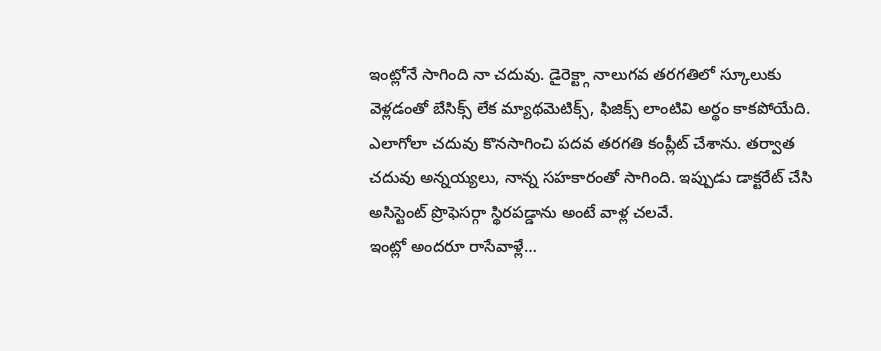ఇంట్లోనే సాగింది నా చదువు. డైరెక్ట్గా నాలుగవ తరగతిలో స్కూలుకు వెళ్లడంతో బేసిక్స్ లేక మ్యాథమెటిక్స్, ఫిజిక్స్ లాంటివి అర్థం కాకపోయేది. ఎలాగోలా చదువు కొనసాగించి పదవ తరగతి కంప్లీట్ చేశాను. తర్వాత చదువు అన్నయ్యలు, నాన్న సహకారంతో సాగింది. ఇప్పుడు డాక్టరేట్ చేసి అసిస్టెంట్ ప్రొఫెసర్గా స్థిరపడ్డాను అంటే వాళ్ల చలవే.
ఇంట్లో అందరూ రాసేవాళ్లే…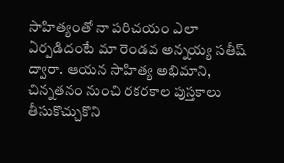సాహిత్యంతో నా పరిచయం ఎలా ఏర్పడిదంటే మా రెండవ అన్నయ్య సతీష్ ద్వారా. ఆయన సాహిత్య అభిమాని, చిన్నతనం నుంచి రకరకాల పుస్తకాలు తీసుకొచ్చుకొని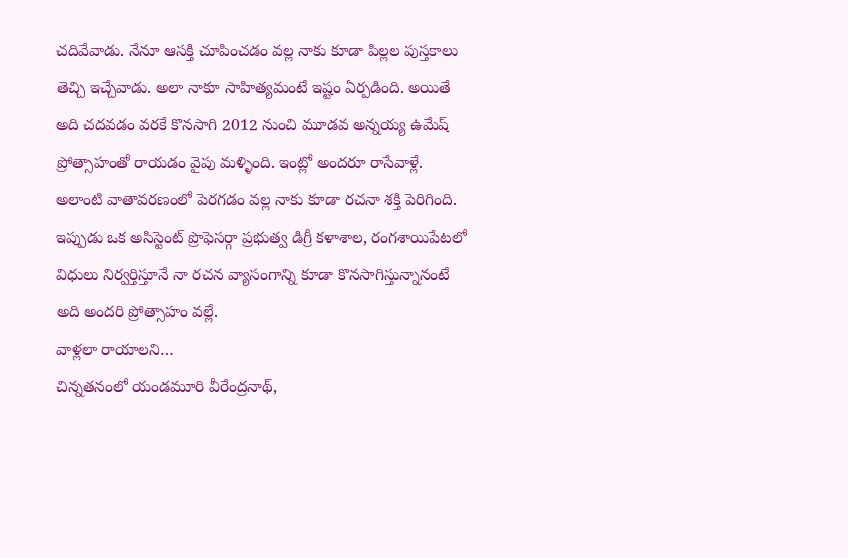చదివేవాడు. నేనూ ఆసక్తి చూపించడం వల్ల నాకు కూడా పిల్లల పుస్తకాలు తెచ్చి ఇచ్చేవాడు. అలా నాకూ సాహిత్యమంటే ఇష్టం ఏర్పడింది. అయితే అది చదవడం వరకే కొనసాగి 2012 నుంచి మూడవ అన్నయ్య ఉమేష్ ప్రోత్సాహంతో రాయడం వైపు మళ్ళింది. ఇంట్లో అందరూ రాసేవాళ్లే. అలాంటి వాతావరణంలో పెరగడం వల్ల నాకు కూడా రచనా శక్తి పెరిగింది. ఇప్పుడు ఒక అసిస్టెంట్ ప్రొఫెసర్గా ప్రభుత్వ డిగ్రీ కళాశాల, రంగశాయిపేటలో విధులు నిర్వర్తిస్తూనే నా రచన వ్యాసంగాన్ని కూడా కొనసాగిస్తున్నానంటే అది అందరి ప్రోత్సాహం వల్లే.
వాళ్లలా రాయాలని…
చిన్నతనంలో యండమూరి వీరేంద్రనాథ్,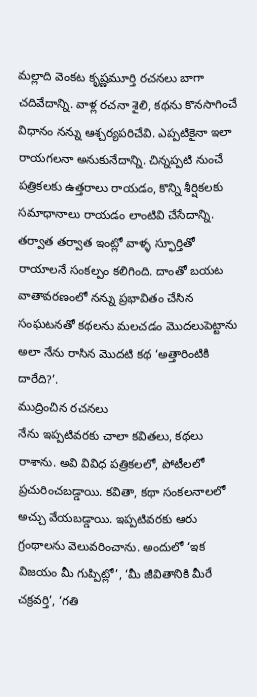మల్లాది వెంకట కృష్ణమూర్తి రచనలు బాగా చదివేదాన్ని. వాళ్ల రచనా శైలి, కథను కొనసాగించే విధానం నన్ను ఆశ్చర్యపరిచేవి. ఎప్పటికైనా ఇలా రాయగలనా అనుకునేదాన్ని. చిన్నప్పటి నుంచే పత్రికలకు ఉత్తరాలు రాయడం, కొన్ని శీర్షికలకు సమాధానాలు రాయడం లాంటివి చేసేదాన్ని. తర్వాత తర్వాత ఇంట్లో వాళ్ళ స్ఫూర్తితో రాయాలనే సంకల్పం కలిగింది. దాంతో బయట వాతావరణంలో నన్ను ప్రభావితం చేసిన సంఘటనతో కథలను మలచడం మొదలుపెట్టాను అలా నేను రాసిన మొదటి కథ ‘అత్తారింటికి దారేది?’.
ముద్రించిన రచనలు
నేను ఇప్పటివరకు చాలా కవితలు, కథలు రాశాను. అవి వివిధ పత్రికలలో, పోటీలలో ప్రచురించబడ్డాయి. కవితా, కథా సంకలనాలలో అచ్చు వేయబడ్డాయి. ఇప్పటివరకు ఆరు గ్రంథాలను వెలువరించాను. అందులో ‘ఇక విజయం మీ గుప్పిట్లో’, ‘మీ జీవితానికి మీరే చక్రవర్తి’, ‘గతి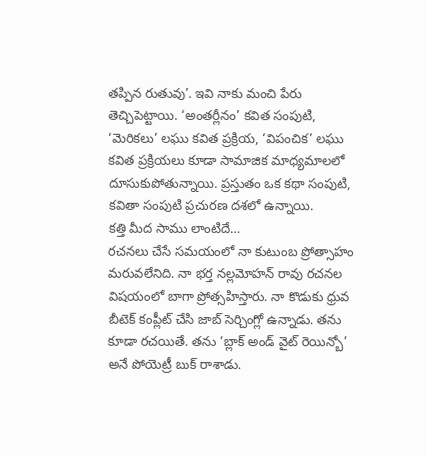తప్పిన రుతువు’. ఇవి నాకు మంచి పేరు తెచ్చిపెట్టాయి. ‘అంతర్లీనం’ కవిత సంపుటి, ‘మెరికలు’ లఘు కవిత ప్రక్రియ, ‘విపంచిక’ లఘు కవిత ప్రక్రియలు కూడా సామాజిక మాధ్యమాలలో దూసుకుపోతున్నాయి. ప్రస్తుతం ఒక కథా సంపుటి, కవితా సంపుటి ప్రచురణ దశలో ఉన్నాయి.
కత్తి మీద సాము లాంటిదే…
రచనలు చేసే సమయంలో నా కుటుంబ ప్రోత్సాహం మరువలేనిది. నా భర్త నల్లమోహన్ రావు రచనల విషయంలో బాగా ప్రోత్సహిస్తారు. నా కొడుకు ధ్రువ బీటెక్ కంప్లీట్ చేసి జాబ్ సెర్చింగ్లో ఉన్నాడు. తను కూడా రచయితే. తను ‘బ్లాక్ అండ్ వైట్ రెయిన్బో’ అనే పోయెట్రీ బుక్ రాశాడు.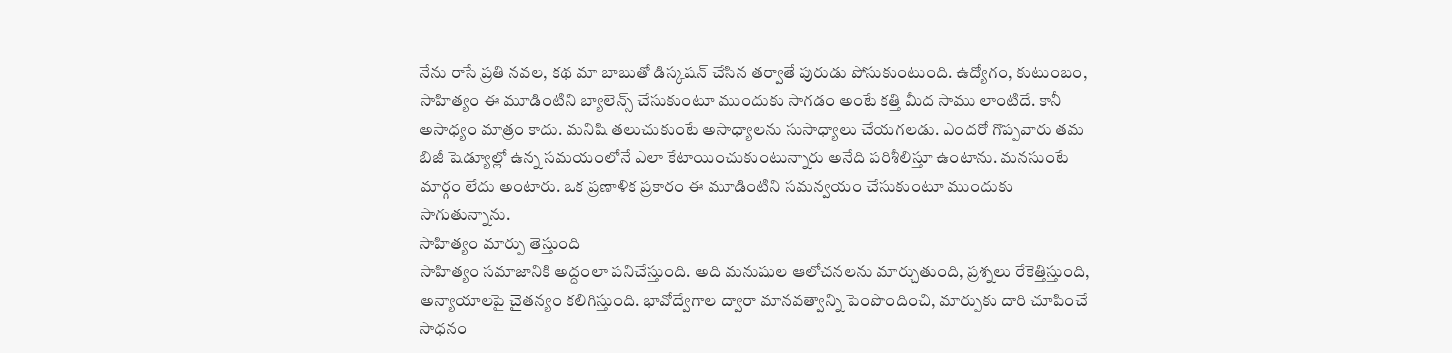నేను రాసే ప్రతి నవల, కథ మా బాబుతో డిస్కషన్ చేసిన తర్వాతే పురుడు పోసుకుంటుంది. ఉద్యోగం, కుటుంబం, సాహిత్యం ఈ మూడింటిని బ్యాలెన్స్ చేసుకుంటూ ముందుకు సాగడం అంటే కత్తి మీద సాము లాంటిదే. కానీ అసాధ్యం మాత్రం కాదు. మనిషి తలుచుకుంటే అసాధ్యాలను సుసాధ్యాలు చేయగలడు. ఎందరో గొప్పవారు తమ బిజీ షెడ్యూల్లో ఉన్న సమయంలోనే ఎలా కేటాయించుకుంటున్నారు అనేది పరిశీలిస్తూ ఉంటాను. మనసుంటే మార్గం లేదు అంటారు. ఒక ప్రణాళిక ప్రకారం ఈ మూడింటిని సమన్వయం చేసుకుంటూ ముందుకు సాగుతున్నాను.
సాహిత్యం మార్పు తెస్తుంది
సాహిత్యం సమాజానికి అద్దంలా పనిచేస్తుంది. అది మనుషుల ఆలోచనలను మార్చుతుంది, ప్రశ్నలు రేకెత్తిస్తుంది, అన్యాయాలపై చైతన్యం కలిగిస్తుంది. భావోద్వేగాల ద్వారా మానవత్వాన్ని పెంపొందించి, మార్పుకు దారి చూపించే సాధనం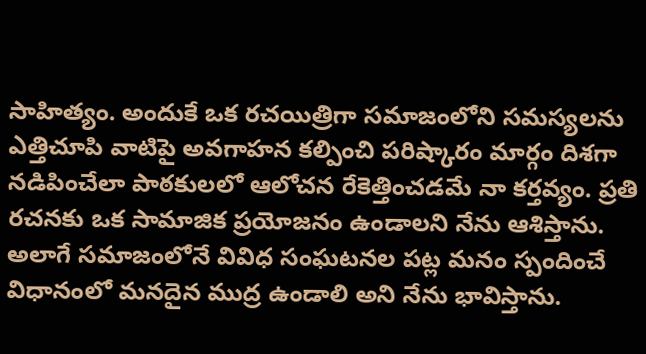సాహిత్యం. అందుకే ఒక రచయిత్రిగా సమాజంలోని సమస్యలను ఎత్తిచూపి వాటిపై అవగాహన కల్పించి పరిష్కారం మార్గం దిశగా నడిపించేలా పాఠకులలో ఆలోచన రేకెత్తించడమే నా కర్తవ్యం. ప్రతి రచనకు ఒక సామాజిక ప్రయోజనం ఉండాలని నేను ఆశిస్తాను. అలాగే సమాజంలోనే వివిధ సంఘటనల పట్ల మనం స్పందించే విధానంలో మనదైన ముద్ర ఉండాలి అని నేను భావిస్తాను.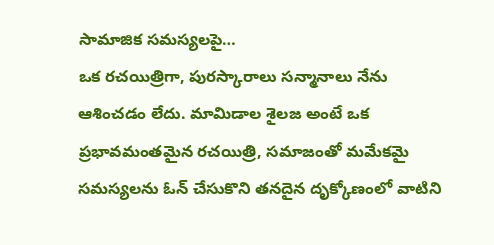సామాజిక సమస్యలపై…
ఒక రచయిత్రిగా, పురస్కారాలు సన్మానాలు నేను ఆశించడం లేదు. మామిడాల శైలజ అంటే ఒక ప్రభావమంతమైన రచయిత్రి, సమాజంతో మమేకమై సమస్యలను ఓన్ చేసుకొని తనదైన దృక్కోణంలో వాటిని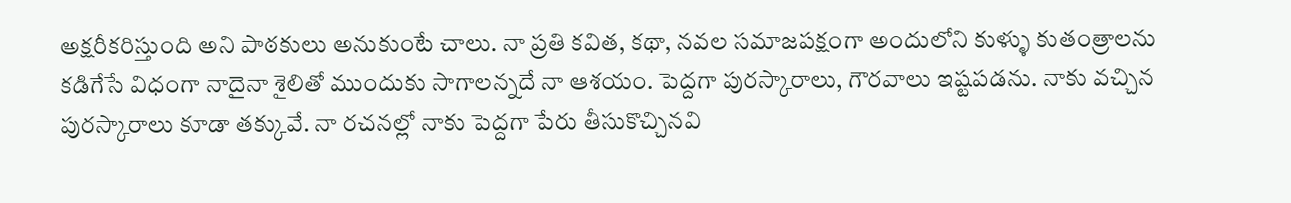అక్షరీకరిస్తుంది అని పాఠకులు అనుకుంటే చాలు. నా ప్రతి కవిత, కథా, నవల సమాజపక్షంగా అందులోని కుళ్ళు కుతంత్రాలను కడిగేసే విధంగా నాదైనా శైలితో ముందుకు సాగాలన్నదే నా ఆశయం. పెద్దగా పురస్కారాలు, గౌరవాలు ఇష్టపడను. నాకు వచ్చిన పురస్కారాలు కూడా తక్కువే. నా రచనల్లో నాకు పెద్దగా పేరు తీసుకొచ్చినవి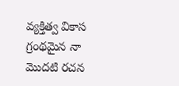వ్యక్తిత్వ వికాస గ్రంథమైన నా మొదటి రచన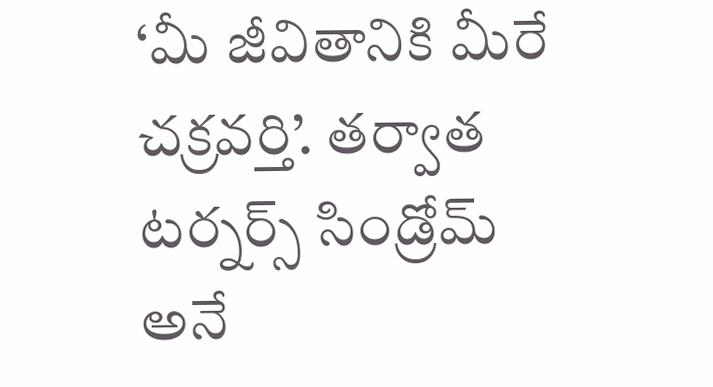‘మీ జీవితానికి మీరే చక్రవర్తి’. తర్వాత టర్నర్స్ సిండ్రోమ్ అనే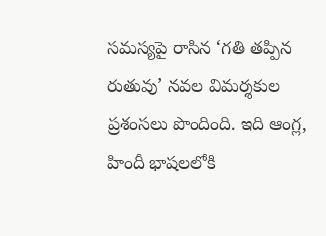సమస్యపై రాసిన ‘గతి తప్పిన రుతువు’ నవల విమర్శకుల ప్రశంసలు పొందింది. ఇది ఆంగ్ల, హిందీ భాషలలోకి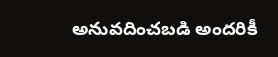అనువదించబడి అందరికీ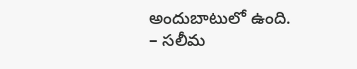అందుబాటులో ఉంది.
– సలీమ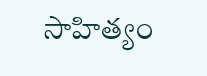సాహిత్యం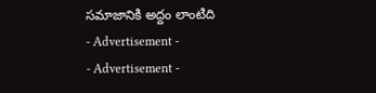సమాజానికి అద్దం లాంటిది
- Advertisement -
- Advertisement -